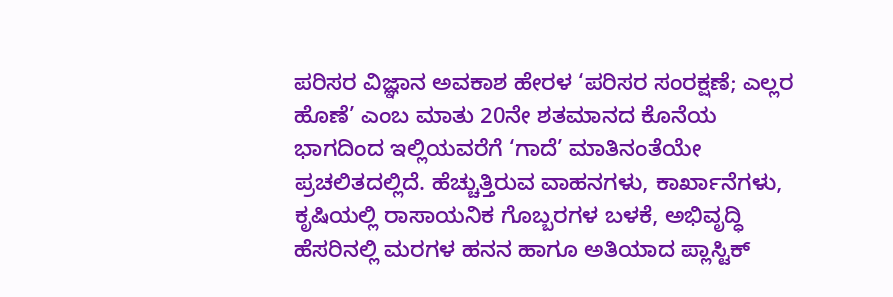ಪರಿಸರ ವಿಜ್ಞಾನ ಅವಕಾಶ ಹೇರಳ ‘ಪರಿಸರ ಸಂರಕ್ಷಣೆ; ಎಲ್ಲರ ಹೊಣೆ’ ಎಂಬ ಮಾತು 20ನೇ ಶತಮಾನದ ಕೊನೆಯ ಭಾಗದಿಂದ ಇಲ್ಲಿಯವರೆಗೆ ‘ಗಾದೆ’ ಮಾತಿನಂತೆಯೇ ಪ್ರಚಲಿತದಲ್ಲಿದೆ. ಹೆಚ್ಚುತ್ತಿರುವ ವಾಹನಗಳು, ಕಾರ್ಖಾನೆಗಳು, ಕೃಷಿಯಲ್ಲಿ ರಾಸಾಯನಿಕ ಗೊಬ್ಬರಗಳ ಬಳಕೆ, ಅಭಿವೃದ್ಧಿ ಹೆಸರಿನಲ್ಲಿ ಮರಗಳ ಹನನ ಹಾಗೂ ಅತಿಯಾದ ಪ್ಲಾಸ್ಟಿಕ್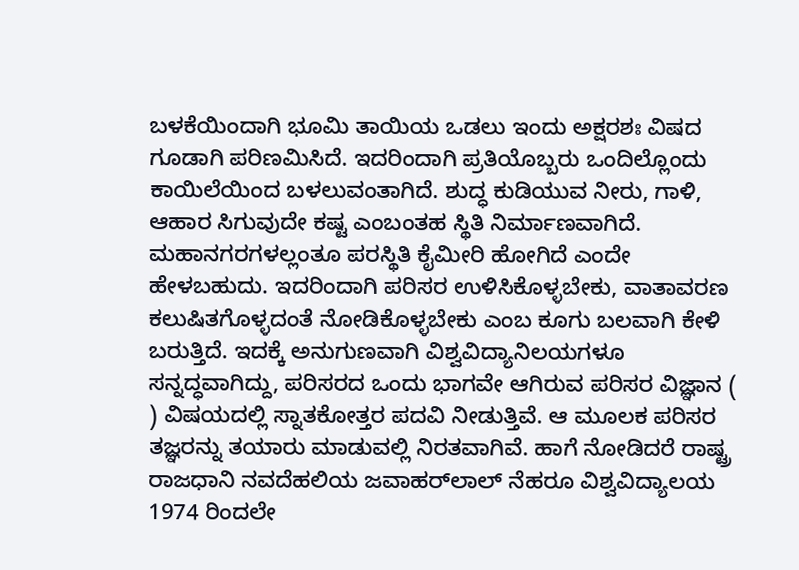ಬಳಕೆಯಿಂದಾಗಿ ಭೂಮಿ ತಾಯಿಯ ಒಡಲು ಇಂದು ಅಕ್ಷರಶಃ ವಿಷದ ಗೂಡಾಗಿ ಪರಿಣಮಿಸಿದೆ. ಇದರಿಂದಾಗಿ ಪ್ರತಿಯೊಬ್ಬರು ಒಂದಿಲ್ಲೊಂದು ಕಾಯಿಲೆಯಿಂದ ಬಳಲುವಂತಾಗಿದೆ. ಶುದ್ಧ ಕುಡಿಯುವ ನೀರು, ಗಾಳಿ, ಆಹಾರ ಸಿಗುವುದೇ ಕಷ್ಟ ಎಂಬಂತಹ ಸ್ಥಿತಿ ನಿರ್ಮಾಣವಾಗಿದೆ. ಮಹಾನಗರಗಳಲ್ಲಂತೂ ಪರಸ್ಥಿತಿ ಕೈಮೀರಿ ಹೋಗಿದೆ ಎಂದೇ ಹೇಳಬಹುದು. ಇದರಿಂದಾಗಿ ಪರಿಸರ ಉಳಿಸಿಕೊಳ್ಳಬೇಕು, ವಾತಾವರಣ ಕಲುಷಿತಗೊಳ್ಳದಂತೆ ನೋಡಿಕೊಳ್ಳಬೇಕು ಎಂಬ ಕೂಗು ಬಲವಾಗಿ ಕೇಳಿ ಬರುತ್ತಿದೆ. ಇದಕ್ಕೆ ಅನುಗುಣವಾಗಿ ವಿಶ್ವವಿದ್ಯಾನಿಲಯಗಳೂ ಸನ್ನದ್ಧವಾಗಿದ್ದು, ಪರಿಸರದ ಒಂದು ಭಾಗವೇ ಆಗಿರುವ ಪರಿಸರ ವಿಜ್ಞಾನ ( ) ವಿಷಯದಲ್ಲಿ ಸ್ನಾತಕೋತ್ತರ ಪದವಿ ನೀಡುತ್ತಿವೆ. ಆ ಮೂಲಕ ಪರಿಸರ ತಜ್ಞರನ್ನು ತಯಾರು ಮಾಡುವಲ್ಲಿ ನಿರತವಾಗಿವೆ. ಹಾಗೆ ನೋಡಿದರೆ ರಾಷ್ಟ್ರ ರಾಜಧಾನಿ ನವದೆಹಲಿಯ ಜವಾಹರ್‌ಲಾಲ್ ನೆಹರೂ ವಿಶ್ವವಿದ್ಯಾಲಯ 1974 ರಿಂದಲೇ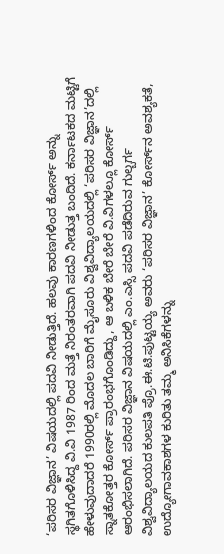‘ಪರಿಸರ ವಿಜ್ಞಾನ’ ವಿಷಯದಲ್ಲಿ ಪದವಿ ನೀಡುತ್ತಿದೆ. ಹಲವು ಕಾರಣಗಳಿಂದ ಕೋರ್ಸ್‌ ಅನ್ನು ಸ್ಥಗಿತಗೊಳಿಸಿದ್ದ ವಿ.ವಿ 1987 ರಿಂದ ಮತ್ತೆ ನಿರಂತರವಾಗಿ ಪದವಿ ನೀಡುತ್ತ ಬಂದಿದೆ. ಕರ್ನಾಟಕದ ಮಟ್ಟಿಗೆ ಹೇಳುವುದಾದರೆ 1990ರಲ್ಲಿ ಮೊದಲ ಬಾರಿಗೆ ಮೈಸೂರು ವಿಶ್ವವಿದ್ಯಾಲಯದಲ್ಲಿ ‘ಪರಿಸರ ವಿಜ್ಞಾನ’ದಲ್ಲಿ ಸ್ನಾತಕೋತ್ತರ ಕೋರ್ಸ್‌ ಪ್ರಾರಂಭಗೊಂಡಿದ್ದು, ಆ ಬಳಿಕ ಬೇರೆ ಬೇರೆ ವಿ.ವಿಗಳಲ್ಲೂ ಕೋರ್ಸ್‌ ಆರಂಭಿಸಲಾಗಿದೆ. ಪರಿಸರ ವಿಜ್ಞಾನ ವಿಷಯದಲ್ಲಿ ಎಂ.ಎಸ್ಸಿ ಪದವಿ ಪಡೆದಿರುವ ಗುಲ್ಬರ್ಗ ವಿಶ್ವವಿದ್ಯಾಲಯದ ಕುಲಪತಿ ಪ್ರೊ.ಈ.ಟಿ.ಪುಟ್ಟಯ್ಯ ಅವರು ‘ಪರಿಸರ ವಿಜ್ಞಾನ’ ಕೋರ್ಸ್‌ನ ಅವಶ್ಯಕತೆ, ಉದ್ಯೋಗಾವಕಾಶಗಳ ಕುರಿತು ತಮ್ಮ ಅನಿಸಿಕೆಗಳನ್ನು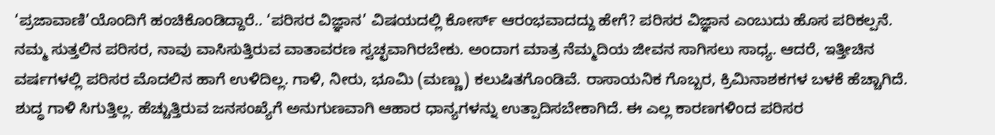‘ಪ್ರಜಾವಾಣಿ’ಯೊಂದಿಗೆ ಹಂಚಿಕೊಂಡಿದ್ದಾರೆ.. ‘ಪರಿಸರ ವಿಜ್ಞಾನ’ ವಿಷಯದಲ್ಲಿ ಕೋರ್ಸ್ ಆರಂಭವಾದದ್ದು ಹೇಗೆ? ಪರಿಸರ ವಿಜ್ಞಾನ ಎಂಬುದು ಹೊಸ ಪರಿಕಲ್ಪನೆ. ನಮ್ಮ ಸುತ್ತಲಿನ ಪರಿಸರ, ನಾವು ವಾಸಿಸುತ್ತಿರುವ ವಾತಾವರಣ ಸ್ವಚ್ಛವಾಗಿರಬೇಕು. ಅಂದಾಗ ಮಾತ್ರ ನೆಮ್ಮದಿಯ ಜೀವನ ಸಾಗಿಸಲು ಸಾಧ್ಯ. ಆದರೆ, ಇತ್ತೀಚಿನ ವರ್ಷಗಳಲ್ಲಿ ಪರಿಸರ ಮೊದಲಿನ ಹಾಗೆ ಉಳಿದಿಲ್ಲ. ಗಾಳಿ, ನೀರು, ಭೂಮಿ (ಮಣ್ಣು) ಕಲುಷಿತಗೊಂಡಿವೆ. ರಾಸಾಯನಿಕ ಗೊಬ್ಬರ, ಕ್ರಿಮಿನಾಶಕಗಳ ಬಳಕೆ ಹೆಚ್ಚಾಗಿದೆ. ಶುದ್ಧ ಗಾಳಿ ಸಿಗುತ್ತಿಲ್ಲ. ಹೆಚ್ಚುತ್ತಿರುವ ಜನಸಂಖ್ಯೆಗೆ ಅನುಗುಣವಾಗಿ ಆಹಾರ ಧಾನ್ಯಗಳನ್ನು ಉತ್ಪಾದಿಸಬೇಕಾಗಿದೆ. ಈ ಎಲ್ಲ ಕಾರಣಗಳಿಂದ ಪರಿಸರ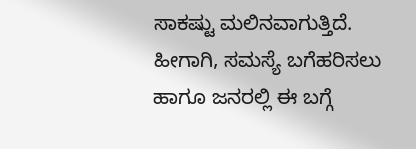ಸಾಕಷ್ಟು ಮಲಿನವಾಗುತ್ತಿದೆ. ಹೀಗಾಗಿ, ಸಮಸ್ಯೆ ಬಗೆಹರಿಸಲು ಹಾಗೂ ಜನರಲ್ಲಿ ಈ ಬಗ್ಗೆ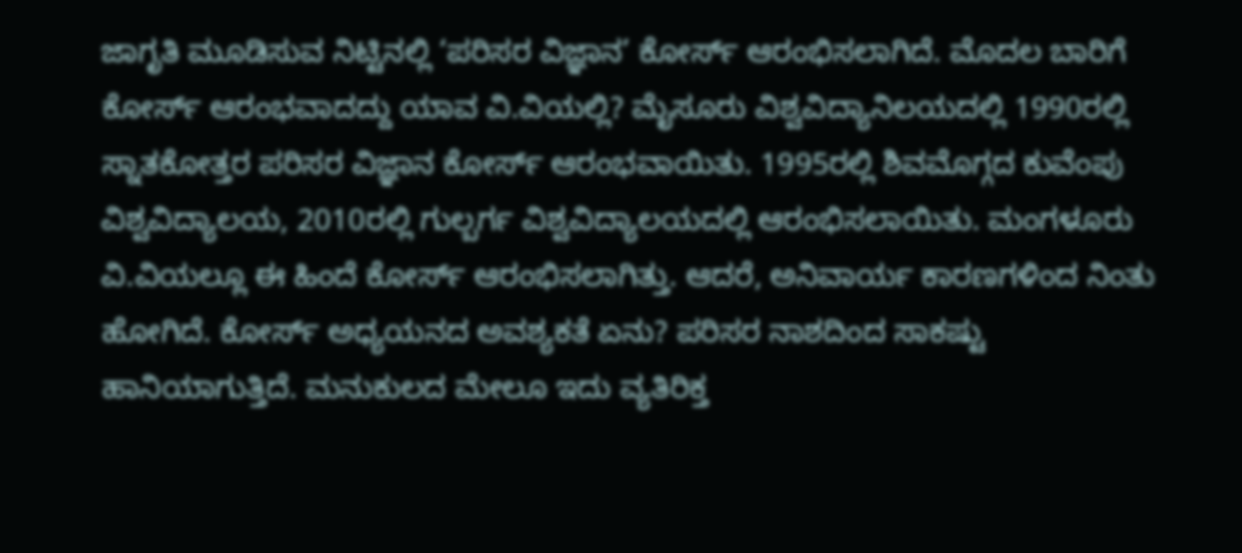ಜಾಗೃತಿ ಮೂಡಿಸುವ ನಿಟ್ಟಿನಲ್ಲಿ ‘ಪರಿಸರ ವಿಜ್ಞಾನ’ ಕೋರ್ಸ್ ಆರಂಭಿಸಲಾಗಿದೆ. ಮೊದಲ ಬಾರಿಗೆ ಕೋರ್ಸ್ ಆರಂಭವಾದದ್ದು ಯಾವ ವಿ.ವಿಯಲ್ಲಿ? ಮೈಸೂರು ವಿಶ್ವವಿದ್ಯಾನಿಲಯದಲ್ಲಿ 1990ರಲ್ಲಿ ಸ್ನಾತಕೋತ್ತರ ಪರಿಸರ ವಿಜ್ಞಾನ ಕೋರ್ಸ್ ಆರಂಭವಾಯಿತು. 1995ರಲ್ಲಿ ಶಿವಮೊಗ್ಗದ ಕುವೆಂಪು ವಿಶ್ವವಿದ್ಯಾಲಯ, 2010ರಲ್ಲಿ ಗುಲ್ಬರ್ಗ ವಿಶ್ವವಿದ್ಯಾಲಯದಲ್ಲಿ ಆರಂಭಿಸಲಾಯಿತು. ಮಂಗಳೂರು ವಿ.ವಿಯಲ್ಲೂ ಈ ಹಿಂದೆ ಕೋರ್ಸ್ ಆರಂಭಿಸಲಾಗಿತ್ತು. ಆದರೆ, ಅನಿವಾರ್ಯ ಕಾರಣಗಳಿಂದ ನಿಂತು ಹೋಗಿದೆ. ಕೋರ್ಸ್‌ ಅಧ್ಯಯನದ ಅವಶ್ಯಕತೆ ಏನು? ಪರಿಸರ ನಾಶದಿಂದ ಸಾಕಷ್ಟು ಹಾನಿಯಾಗುತ್ತಿದೆ. ಮನುಕುಲದ ಮೇಲೂ ಇದು ವ್ಯತಿರಿಕ್ತ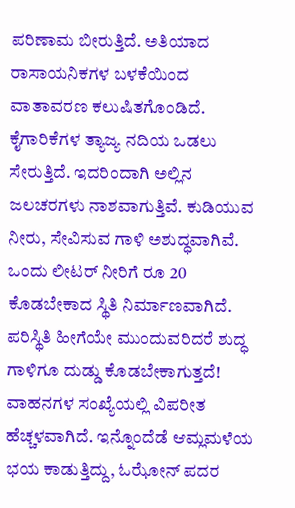ಪರಿಣಾಮ ಬೀರುತ್ತಿದೆ. ಅತಿಯಾದ ರಾಸಾಯನಿಕಗಳ ಬಳಕೆಯಿಂದ ವಾತಾವರಣ ಕಲುಷಿತಗೊಂಡಿದೆ. ಕೈಗಾರಿಕೆಗಳ ತ್ಯಾಜ್ಯ ನದಿಯ ಒಡಲು ಸೇರುತ್ತಿದೆ. ಇದರಿಂದಾಗಿ ಅಲ್ಲಿನ ಜಲಚರಗಳು ನಾಶವಾಗುತ್ತಿವೆ. ಕುಡಿಯುವ ನೀರು, ಸೇವಿಸುವ ಗಾಳಿ ಅಶುದ್ಧವಾಗಿವೆ. ಒಂದು ಲೀಟರ್ ನೀರಿಗೆ ರೂ 20 ಕೊಡಬೇಕಾದ ಸ್ಥಿತಿ ನಿರ್ಮಾಣವಾಗಿದೆ. ಪರಿಸ್ಥಿತಿ ಹೀಗೆಯೇ ಮುಂದುವರಿದರೆ ಶುದ್ಧ ಗಾಳಿಗೂ ದುಡ್ಡು ಕೊಡಬೇಕಾಗುತ್ತದೆ! ವಾಹನಗಳ ಸಂಖ್ಯೆಯಲ್ಲಿ ವಿಪರೀತ ಹೆಚ್ಚಳವಾಗಿದೆ. ಇನ್ನೊಂದೆಡೆ ಆಮ್ಲಮಳೆಯ ಭಯ ಕಾಡುತ್ತಿದ್ದು, ಓಝೋನ್ ಪದರ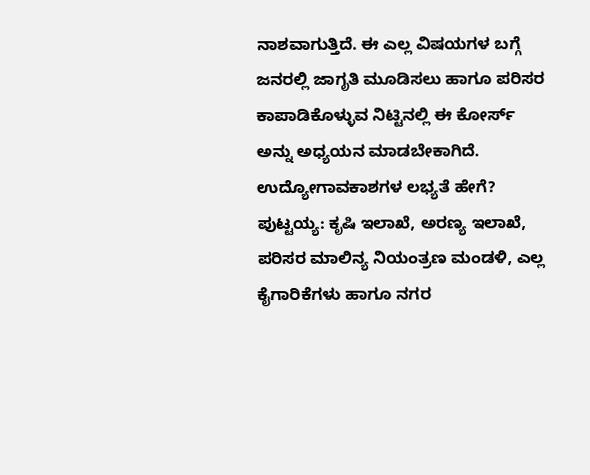ನಾಶವಾಗುತ್ತಿದೆ. ಈ ಎಲ್ಲ ವಿಷಯಗಳ ಬಗ್ಗೆ ಜನರಲ್ಲಿ ಜಾಗೃತಿ ಮೂಡಿಸಲು ಹಾಗೂ ಪರಿಸರ ಕಾಪಾಡಿಕೊಳ್ಳುವ ನಿಟ್ಟಿನಲ್ಲಿ ಈ ಕೋರ್ಸ್‌ ಅನ್ನು ಅಧ್ಯಯನ ಮಾಡಬೇಕಾಗಿದೆ. ಉದ್ಯೋಗಾವಕಾಶಗಳ ಲಭ್ಯತೆ ಹೇಗೆ? ಪುಟ್ಟಯ್ಯ: ಕೃಷಿ ಇಲಾಖೆ, ಅರಣ್ಯ ಇಲಾಖೆ, ಪರಿಸರ ಮಾಲಿನ್ಯ ನಿಯಂತ್ರಣ ಮಂಡಳಿ, ಎಲ್ಲ ಕೈಗಾರಿಕೆಗಳು ಹಾಗೂ ನಗರ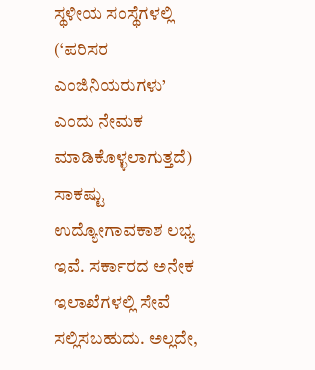ಸ್ಥಳೀಯ ಸಂಸ್ಥೆಗಳಲ್ಲಿ (‘ಪರಿಸರ ಎಂಜಿನಿಯರುಗಳು’ ಎಂದು ನೇಮಕ ಮಾಡಿಕೊಳ್ಳಲಾಗುತ್ತದೆ) ಸಾಕಷ್ಟು ಉದ್ಯೋಗಾವಕಾಶ ಲಭ್ಯ ಇವೆ. ಸರ್ಕಾರದ ಅನೇಕ ಇಲಾಖೆಗಳಲ್ಲಿ ಸೇವೆ ಸಲ್ಲಿಸಬಹುದು. ಅಲ್ಲದೇ,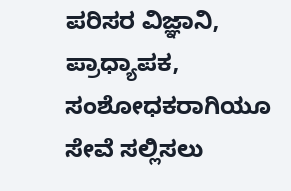ಪರಿಸರ ವಿಜ್ಞಾನಿ, ಪ್ರಾಧ್ಯಾಪಕ, ಸಂಶೋಧಕರಾಗಿಯೂ ಸೇವೆ ಸಲ್ಲಿಸಲು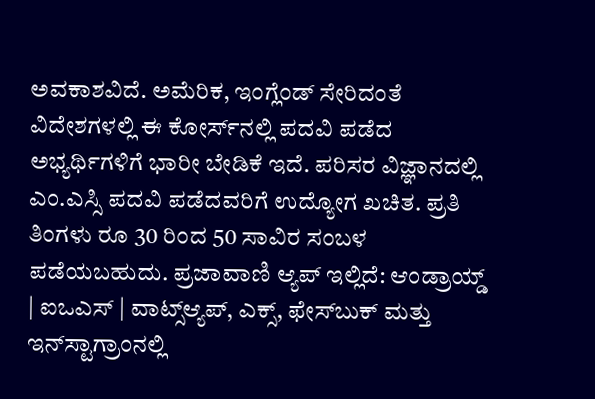ಅವಕಾಶವಿದೆ. ಅಮೆರಿಕ, ಇಂಗ್ಲೆಂಡ್ ಸೇರಿದಂತೆ ವಿದೇಶಗಳಲ್ಲಿ ಈ ಕೋರ್ಸ್‌ನಲ್ಲಿ ಪದವಿ ಪಡೆದ ಅಭ್ಯರ್ಥಿಗಳಿಗೆ ಭಾರೀ ಬೇಡಿಕೆ ಇದೆ. ಪರಿಸರ ವಿಜ್ಞಾನದಲ್ಲಿ ಎಂ.ಎಸ್ಸಿ ಪದವಿ ಪಡೆದವರಿಗೆ ಉದ್ಯೋಗ ಖಚಿತ. ಪ್ರತಿ ತಿಂಗಳು ರೂ 30 ರಿಂದ 50 ಸಾವಿರ ಸಂಬಳ ಪಡೆಯಬಹುದು. ಪ್ರಜಾವಾಣಿ ಆ್ಯಪ್ ಇಲ್ಲಿದೆ: ಆಂಡ್ರಾಯ್ಡ್ | ಐಒಎಸ್ | ವಾಟ್ಸ್ಆ್ಯಪ್, ಎಕ್ಸ್, ಫೇಸ್‌ಬುಕ್ ಮತ್ತು ಇನ್‌ಸ್ಟಾಗ್ರಾಂನಲ್ಲಿ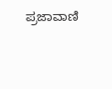ಪ್ರಜಾವಾಣಿ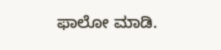ಫಾಲೋ ಮಾಡಿ.